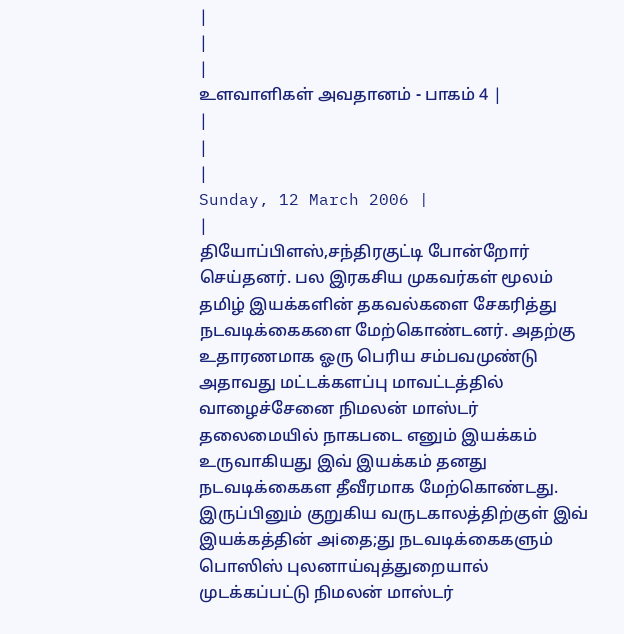|
|
|
உளவாளிகள் அவதானம் - பாகம் 4 |
|
|
|
Sunday, 12 March 2006 |
|
தியோப்பிளஸ்,சந்திரகுட்டி போன்றோர் செய்தனர். பல இரகசிய முகவர்கள் மூலம் தமிழ் இயக்களின் தகவல்களை சேகரித்து நடவடிக்கைகளை மேற்கொண்டனர். அதற்கு உதாரணமாக ஓரு பெரிய சம்பவமுண்டு அதாவது மட்டக்களப்பு மாவட்டத்தில் வாழைச்சேனை நிமலன் மாஸ்டர் தலைமையில் நாகபடை எனும் இயக்கம் உருவாகியது இவ் இயக்கம் தனது நடவடிக்கைகள தீவீரமாக மேற்கொண்டது.
இருப்பினும் குறுகிய வருடகாலத்திற்குள் இவ் இயக்கத்தின் அiதை;து நடவடிக்கைகளும் பொஸிஸ் புலனாய்வுத்துறையால் முடக்கப்பட்டு நிமலன் மாஸ்டர்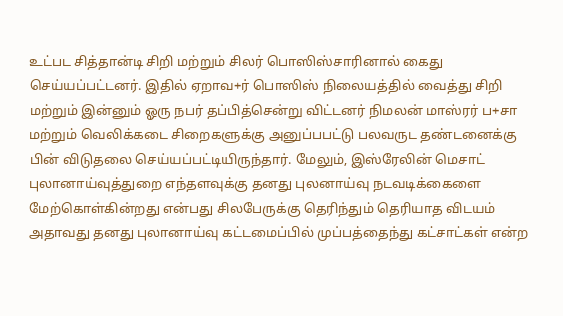உட்பட சித்தான்டி சிறி மற்றும் சிலர் பொஸிஸ்சாரினால் கைது செய்யப்பட்டனர். இதில் ஏறாவ+ர் பொஸிஸ் நிலையத்தில் வைத்து சிறி மற்றும் இன்னும் ஓரு நபர் தப்பித்சென்று விட்டனர் நிமலன் மாஸ்ரர் ப+சா மற்றும் வெலிக்கடை சிறைகளுக்கு அனுப்பபட்டு பலவருட தண்டனைக்கு பின் விடுதலை செய்யப்பட்டியிருந்தார். மேலும், இஸ்ரேலின் மெசாட் புலானாய்வுத்துறை எந்தளவுக்கு தனது புலனாய்வு நடவடிக்கைளை மேற்கொள்கின்றது என்பது சிலபேருக்கு தெரிந்தும் தெரியாத விடயம் அதாவது தனது புலானாய்வு கட்டமைப்பில் முப்பத்தைந்து கட்சாட்கள் என்ற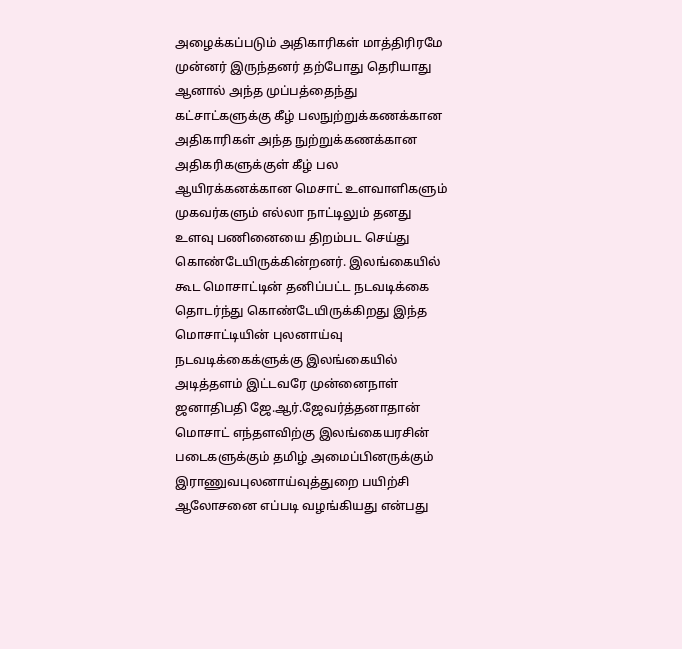அழைக்கப்படும் அதிகாரிகள் மாத்திரிரமே முன்னர் இருந்தனர் தற்போது தெரியாது ஆனால் அந்த முப்பத்தைந்து கட்சாட்களுக்கு கீழ் பலநுற்றுக்கணக்கான அதிகாரிகள் அந்த நுற்றுக்கணக்கான அதிகரிகளுக்குள் கீழ் பல ஆயிரக்கனக்கான மெசாட் உளவாளிகளும் முகவர்களும் எல்லா நாட்டிலும் தனது உளவு பணினையை திறம்பட செய்து கொண்டேயிருக்கின்றனர். இலங்கையில் கூட மொசாட்டின் தனிப்பட்ட நடவடிக்கை தொடர்ந்து கொண்டேயிருக்கிறது இந்த மொசாட்டியின் புலனாய்வு நடவடிக்கைக்ளுக்கு இலங்கையில் அடித்தளம் இட்டவரே முன்னைநாள் ஜனாதிபதி ஜே.ஆர்.ஜேவர்த்தனாதான் மொசாட் எந்தளவிற்கு இலங்கையரசின் படைகளுக்கும் தமிழ் அமைப்பினருக்கும் இராணுவபுலனாய்வுத்துறை பயிற்சி ஆலோசனை எப்படி வழங்கியது என்பது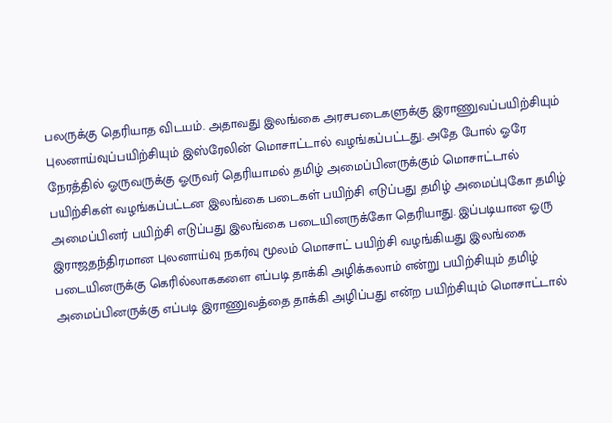பலருக்கு தெரியாத விடயம். அதாவது இலங்கை அரசபடைகளுக்கு இராணுவப்பயிற்சியும் புலனாய்வுப்பயிற்சியும் இஸ்ரேலின் மொசாட்டால் வழங்கப்பட்டது. அதே போல் ஓரே நேரத்தில் ஓருவருக்கு ஓருவர் தெரியாமல் தமிழ் அமைப்பினருக்கும் மொசாட்டால் பயிற்சிகள் வழங்கப்பட்டன இலங்கை படைகள் பயிற்சி எடுப்பது தமிழ் அமைப்புகோ தமிழ் அமைப்பினர் பயிற்சி எடுப்பது இலங்கை படையினருக்கோ தெரியாது. இப்படியான ஓரு இராஜதந்திரமான புலனாய்வு நகர்வு மூலம் மொசாட் பயிற்சி வழங்கியது இலங்கை படையினருக்கு கெரில்லாககளை எப்படி தாக்கி அழிக்கலாம் என்று பயிற்சியும் தமிழ் அமைப்பினருக்கு எப்படி இராணுவத்தை தாக்கி அழிப்பது என்ற பயிற்சியும் மொசாட்டால்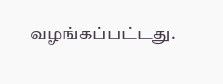வழங்கப்பட்டது.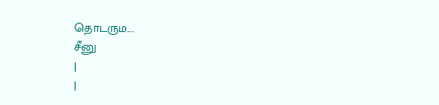தொடரும....
சீனு
|
|